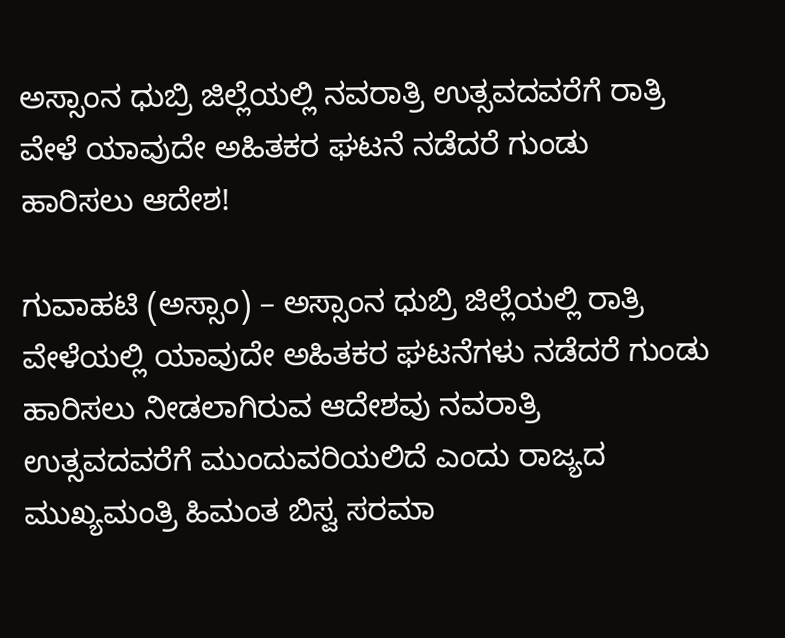ಅಸ್ಸಾಂನ ಧುಬ್ರಿ ಜಿಲ್ಲೆಯಲ್ಲಿ ನವರಾತ್ರಿ ಉತ್ಸವದವರೆಗೆ ರಾತ್ರಿ ವೇಳೆ ಯಾವುದೇ ಅಹಿತಕರ ಘಟನೆ ನಡೆದರೆ ಗುಂಡು ಹಾರಿಸಲು ಆದೇಶ!

ಗುವಾಹಟಿ (ಅಸ್ಸಾಂ) – ಅಸ್ಸಾಂನ ಧುಬ್ರಿ ಜಿಲ್ಲೆಯಲ್ಲಿ ರಾತ್ರಿ ವೇಳೆಯಲ್ಲಿ ಯಾವುದೇ ಅಹಿತಕರ ಘಟನೆಗಳು ನಡೆದರೆ ಗುಂಡು ಹಾರಿಸಲು ನೀಡಲಾಗಿರುವ ಆದೇಶವು ನವರಾತ್ರಿ ಉತ್ಸವದವರೆಗೆ ಮುಂದುವರಿಯಲಿದೆ ಎಂದು ರಾಜ್ಯದ ಮುಖ್ಯಮಂತ್ರಿ ಹಿಮಂತ ಬಿಸ್ವ ಸರಮಾ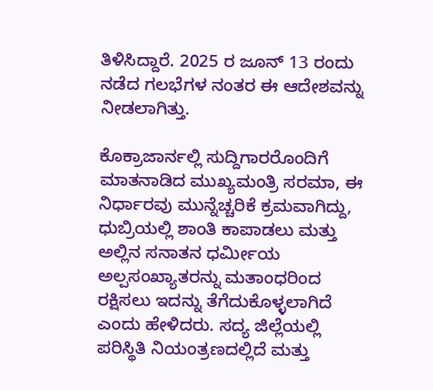ತಿಳಿಸಿದ್ದಾರೆ. 2025 ರ ಜೂನ್ 13 ರಂದು ನಡೆದ ಗಲಭೆಗಳ ನಂತರ ಈ ಆದೇಶವನ್ನು ನೀಡಲಾಗಿತ್ತು.

ಕೊಕ್ರಾಜಾರ್ನಲ್ಲಿ ಸುದ್ದಿಗಾರರೊಂದಿಗೆ ಮಾತನಾಡಿದ ಮುಖ್ಯಮಂತ್ರಿ ಸರಮಾ, ಈ ನಿರ್ಧಾರವು ಮುನ್ನೆಚ್ಚರಿಕೆ ಕ್ರಮವಾಗಿದ್ದು, ಧುಬ್ರಿಯಲ್ಲಿ ಶಾಂತಿ ಕಾಪಾಡಲು ಮತ್ತು ಅಲ್ಲಿನ ಸನಾತನ ಧರ್ಮೀಯ ಅಲ್ಪಸಂಖ್ಯಾತರನ್ನು ಮತಾಂಧರಿಂದ ರಕ್ಷಿಸಲು ಇದನ್ನು ತೆಗೆದುಕೊಳ್ಳಲಾಗಿದೆ ಎಂದು ಹೇಳಿದರು. ಸದ್ಯ ಜಿಲ್ಲೆಯಲ್ಲಿ ಪರಿಸ್ಥಿತಿ ನಿಯಂತ್ರಣದಲ್ಲಿದೆ ಮತ್ತು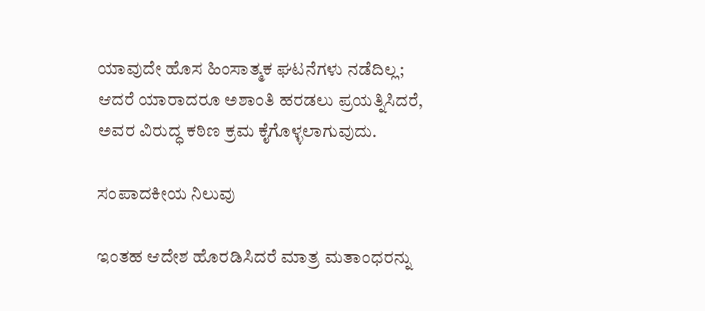ಯಾವುದೇ ಹೊಸ ಹಿಂಸಾತ್ಮಕ ಘಟನೆಗಳು ನಡೆದಿಲ್ಲ; ಆದರೆ ಯಾರಾದರೂ ಅಶಾಂತಿ ಹರಡಲು ಪ್ರಯತ್ನಿಸಿದರೆ, ಅವರ ವಿರುದ್ಧ ಕಠಿಣ ಕ್ರಮ ಕೈಗೊಳ್ಳಲಾಗುವುದು.

ಸಂಪಾದಕೀಯ ನಿಲುವು

ಇಂತಹ ಆದೇಶ ಹೊರಡಿಸಿದರೆ ಮಾತ್ರ ಮತಾಂಧರನ್ನು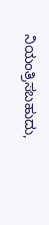ನಿಯಂತ್ರಿಸಬಹುದು,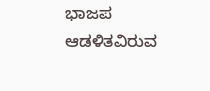ಭಾಜಪ ಆಡಳಿತವಿರುವ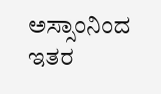ಅಸ್ಸಾಂನಿಂದ ಇತರ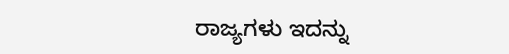ರಾಜ್ಯಗಳು ಇದನ್ನು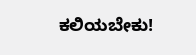ಕಲಿಯಬೇಕು!